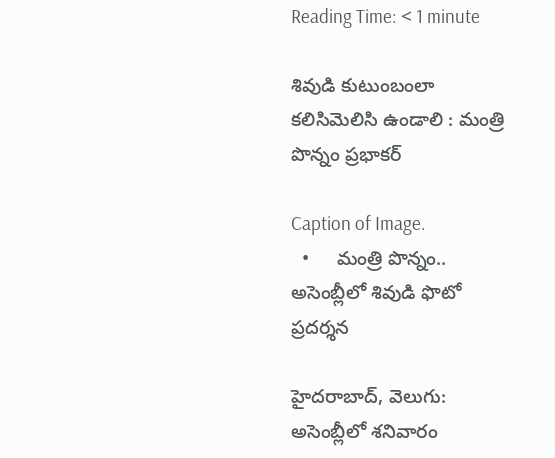Reading Time: < 1 minute

శివుడి కుటుంబంలా కలిసిమెలిసి ఉండాలి : మంత్రి పొన్నం ప్రభాకర్

Caption of Image.
  •     మంత్రి పొన్నం.. అసెంబ్లీలో శివుడి ఫొటో ప్రదర్శన

హైదరాబాద్, వెలుగు: అసెంబ్లీలో శనివారం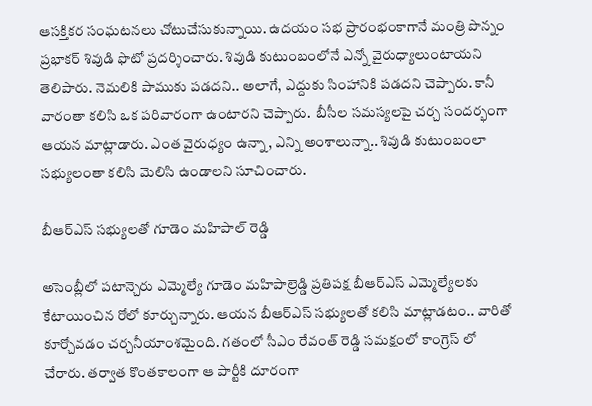ఆసక్తికర సంఘటనలు చోటుచేసుకున్నాయి. ఉదయం సభ ప్రారంభంకాగానే మంత్రి పొన్నం ప్రభాకర్ శివుడి ఫొటో ప్రదర్శించారు. శివుడి కుటుంబంలోనే ఎన్నో వైరుధ్యాలుంటాయని తెలిపారు. నెమలికి పాముకు పడదని.. అలాగే, ఎద్దుకు సింహానికి పడదని చెప్పారు. కానీ వారంతా కలిసి ఒక పరివారంగా ఉంటారని చెప్పారు.  బీసీల సమస్యలపై చర్చ సందర్భంగా ఆయన మాట్లాడారు. ఎంత వైరుధ్యం ఉన్నా, ఎన్ని అంశాలున్నా.. శివుడి కుటుంబంలా సభ్యులంతా కలిసి మెలిసి ఉండాలని సూచించారు.

బీఆర్ఎస్ సభ్యులతో గూడెం మహిపాల్ రెడ్డి

అసెంబ్లీలో పటాన్చెరు ఎమ్మెల్యే గూడెం మహిపాల్రెడ్డి ప్రతిపక్ష బీఆర్ఎస్ ఎమ్మెల్యేలకు కేటాయించిన రోలో కూర్చున్నారు. ఆయన బీఆర్ఎస్ సభ్యులతో కలిసి మాట్లాడటం.. వారితో కూర్చోవడం చర్చనీయాంశమైంది. గతంలో సీఎం రేవంత్ రెడ్డి సమక్షంలో కాంగ్రెస్ లో చేరారు. తర్వాత కొంతకాలంగా ఆ పార్టీకి దూరంగా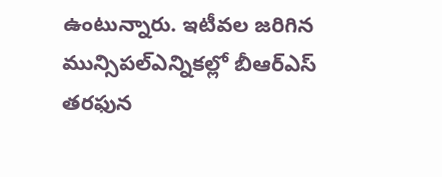ఉంటున్నారు. ఇటీవల జరిగిన మున్సిపల్ఎన్నికల్లో బీఆర్ఎస్ తరఫున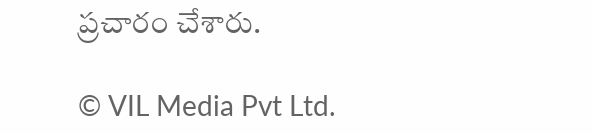ప్రచారం చేశారు.

© VIL Media Pvt Ltd.